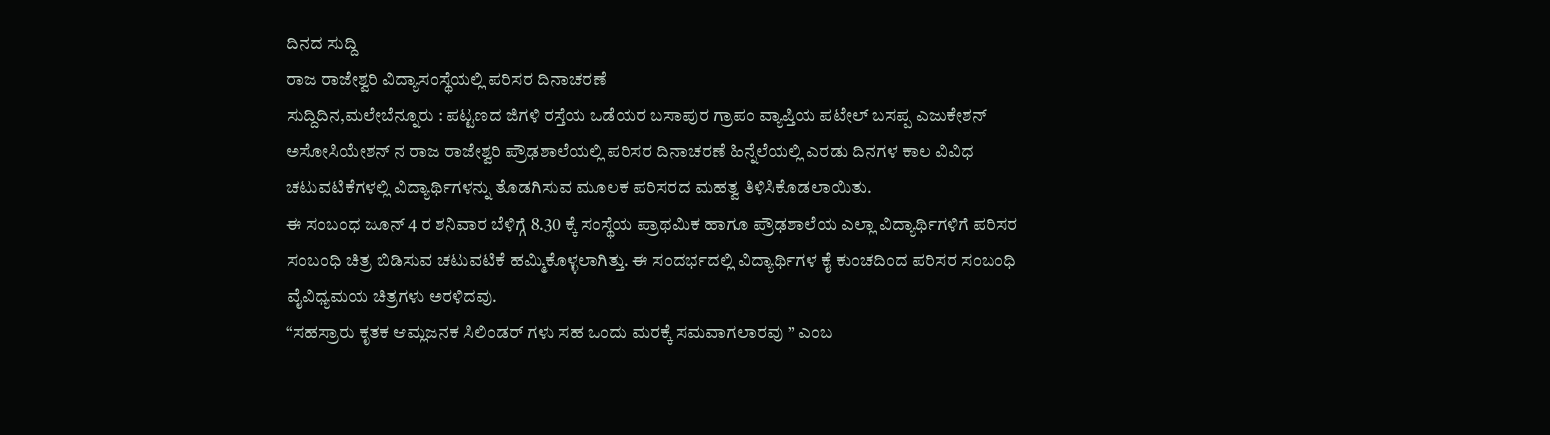ದಿನದ ಸುದ್ದಿ
ರಾಜ ರಾಜೇಶ್ವರಿ ವಿದ್ಯಾಸಂಸ್ಥೆಯಲ್ಲಿ ಪರಿಸರ ದಿನಾಚರಣೆ
ಸುದ್ದಿದಿನ,ಮಲೇಬೆನ್ನೂರು : ಪಟ್ಟಣದ ಜಿಗಳಿ ರಸ್ತೆಯ ಒಡೆಯರ ಬಸಾಪುರ ಗ್ರಾಪಂ ವ್ಯಾಪ್ತಿಯ ಪಟೇಲ್ ಬಸಪ್ಪ ಎಜುಕೇಶನ್ ಅಸೋಸಿಯೇಶನ್ ನ ರಾಜ ರಾಜೇಶ್ವರಿ ಪ್ರೌಢಶಾಲೆಯಲ್ಲಿ ಪರಿಸರ ದಿನಾಚರಣೆ ಹಿನ್ನೆಲೆಯಲ್ಲಿ ಎರಡು ದಿನಗಳ ಕಾಲ ವಿವಿಧ ಚಟುವಟಿಕೆಗಳಲ್ಲಿ ವಿದ್ಯಾರ್ಥಿಗಳನ್ನು ತೊಡಗಿಸುವ ಮೂಲಕ ಪರಿಸರದ ಮಹತ್ವ ತಿಳಿಸಿಕೊಡಲಾಯಿತು.
ಈ ಸಂಬಂಧ ಜೂನ್ 4 ರ ಶನಿವಾರ ಬೆಳಿಗ್ಗೆ 8.30 ಕ್ಕೆ ಸಂಸ್ಥೆಯ ಪ್ರಾಥಮಿಕ ಹಾಗೂ ಪ್ರೌಢಶಾಲೆಯ ಎಲ್ಲಾ ವಿದ್ಯಾರ್ಥಿಗಳಿಗೆ ಪರಿಸರ ಸಂಬಂಧಿ ಚಿತ್ರ ಬಿಡಿಸುವ ಚಟುವಟಿಕೆ ಹಮ್ಮಿಕೊಳ್ಳಲಾಗಿತ್ತು. ಈ ಸಂದರ್ಭದಲ್ಲಿ ವಿದ್ಯಾರ್ಥಿಗಳ ಕೈ ಕುಂಚದಿಂದ ಪರಿಸರ ಸಂಬಂಧಿ ವೈವಿಧ್ಯಮಯ ಚಿತ್ರಗಳು ಅರಳಿದವು.
“ಸಹಸ್ರಾರು ಕೃತಕ ಆಮ್ಲಜನಕ ಸಿಲಿಂಡರ್ ಗಳು ಸಹ ಒಂದು ಮರಕ್ಕೆ ಸಮವಾಗಲಾರವು ” ಎಂಬ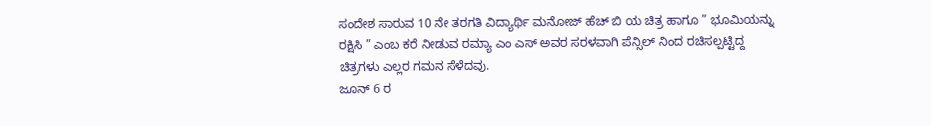ಸಂದೇಶ ಸಾರುವ 10 ನೇ ತರಗತಿ ವಿದ್ಯಾರ್ಥಿ ಮನೋಜ್ ಹೆಚ್ ಬಿ ಯ ಚಿತ್ರ ಹಾಗೂ ” ಭೂಮಿಯನ್ನು ರಕ್ಷಿಸಿ ” ಎಂಬ ಕರೆ ನೀಡುವ ರಮ್ಯಾ ಎಂ ಎಸ್ ಅವರ ಸರಳವಾಗಿ ಪೆನ್ಸಿಲ್ ನಿಂದ ರಚಿಸಲ್ಪಟ್ಟಿದ್ದ ಚಿತ್ರಗಳು ಎಲ್ಲರ ಗಮನ ಸೆಳೆದವು.
ಜೂನ್ 6 ರ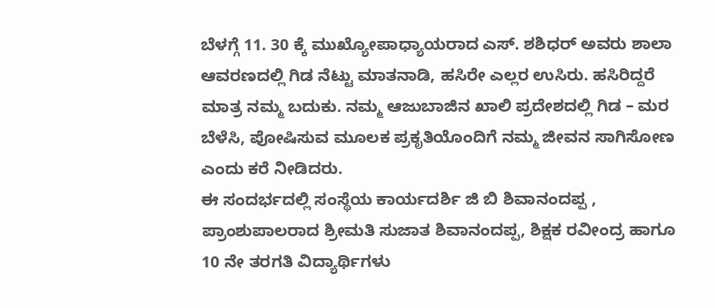ಬೆಳಗ್ಗೆ 11. 30 ಕ್ಕೆ ಮುಖ್ಯೋಪಾಧ್ಯಾಯರಾದ ಎಸ್. ಶಶಿಧರ್ ಅವರು ಶಾಲಾ ಆವರಣದಲ್ಲಿ ಗಿಡ ನೆಟ್ಟು ಮಾತನಾಡಿ, ಹಸಿರೇ ಎಲ್ಲರ ಉಸಿರು. ಹಸಿರಿದ್ದರೆ ಮಾತ್ರ ನಮ್ಮ ಬದುಕು. ನಮ್ಮ ಆಜುಬಾಜಿನ ಖಾಲಿ ಪ್ರದೇಶದಲ್ಲಿ ಗಿಡ – ಮರ ಬೆಳೆಸಿ, ಪೋಷಿಸುವ ಮೂಲಕ ಪ್ರಕೃತಿಯೊಂದಿಗೆ ನಮ್ಮ ಜೀವನ ಸಾಗಿಸೋಣ ಎಂದು ಕರೆ ನೀಡಿದರು.
ಈ ಸಂದರ್ಭದಲ್ಲಿ ಸಂಸ್ಥೆಯ ಕಾರ್ಯದರ್ಶಿ ಜಿ ಬಿ ಶಿವಾನಂದಪ್ಪ , ಪ್ರಾಂಶುಪಾಲರಾದ ಶ್ರೀಮತಿ ಸುಜಾತ ಶಿವಾನಂದಪ್ಪ, ಶಿಕ್ಷಕ ರವೀಂದ್ರ ಹಾಗೂ 10 ನೇ ತರಗತಿ ವಿದ್ಯಾರ್ಥಿಗಳು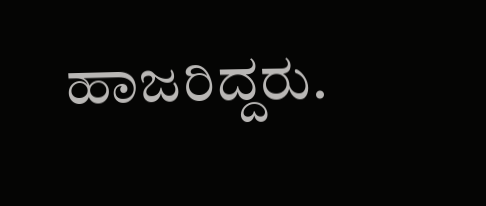ಹಾಜರಿದ್ದರು.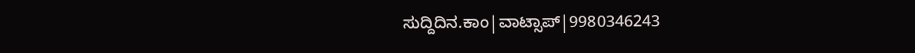ಸುದ್ದಿದಿನ.ಕಾಂ|ವಾಟ್ಸಾಪ್|9980346243